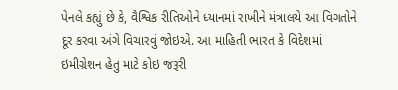પેનલે કહ્યું છે કે, વૈશ્વિક રીતિઓને ધ્યાનમાં રાખીને મંત્રાલયે આ વિગતોને દૂર કરવા અંગે વિચારવું જોઇએ. આ માહિતી ભારત કે વિદેશમાં ઇમીગ્રેશન હેતુ માટે કોઇ જરૂરી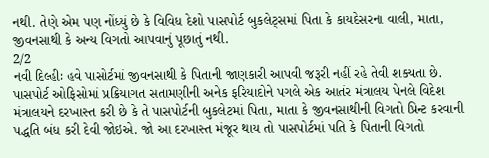નથી. તેણે એમ પણ નોંધ્યું છે કે વિવિધ દેશો પાસપોર્ટ બુકલેટ્સમાં પિતા કે કાયદેસરના વાલી, માતા, જીવનસાથી કે અન્ય વિગતો આપવાનું પૂછાતું નથી.
2/2
નવી દિલ્હીઃ હવે પાસોર્ટમાં જીવનસાથી કે પિતાની જાણકારી આપવી જરૂરી નહીં રહે તેવી શક્યતા છે. પાસપોર્ટ ઓફિસોમાં પ્રક્રિયાગત સતામણીની અનેક ફરિયાદોને પગલે એક આતંર મંત્રાલય પેનલે વિદેશ મંત્રાલયને દરખાસ્ત કરી છે કે તે પાસપોર્ટની બુકલેટમાં પિતા, માતા કે જીવનસાથીની વિગતો પ્રિન્ટ કરવાની પદ્ધતિ બંધ કરી દેવી જોઇએ. જો આ દરખાસ્ત મંજૂર થાય તો પાસપોર્ટમાં પતિ કે પિતાની વિગતો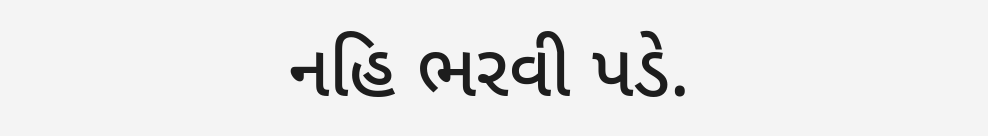નહિ ભરવી પડે.